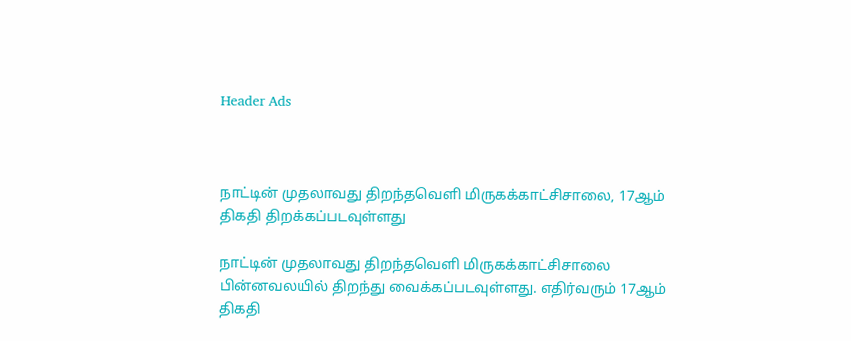Header Ads



நாட்டின் முதலாவது திறந்தவெளி மிருகக்காட்சிசாலை, 17ஆம் திகதி திறக்கப்படவுள்ளது

நாட்டின் முதலாவது திறந்தவெளி மிருகக்காட்சிசாலை பின்னவலயில் திறந்து வைக்கப்படவுள்ளது. எதிர்வரும் 17ஆம் திகதி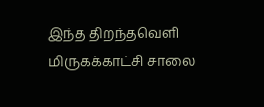இந்த திறந்தவெளி மிருகக்காட்சி சாலை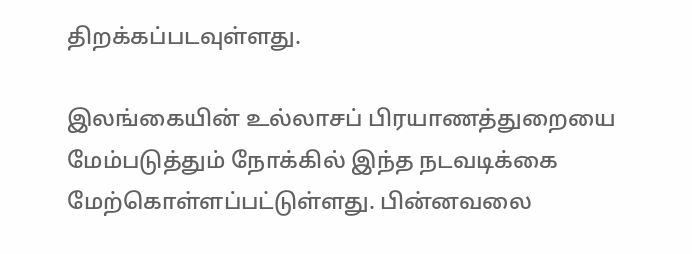திறக்கப்படவுள்ளது.

இலங்கையின் உல்லாசப் பிரயாணத்துறையை மேம்படுத்தும் நோக்கில் இந்த நடவடிக்கை மேற்கொள்ளப்பட்டுள்ளது. பின்னவலை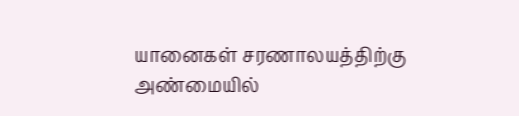யானைகள் சரணாலயத்திற்கு அண்மையில்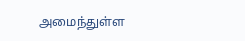அமைந்துள்ள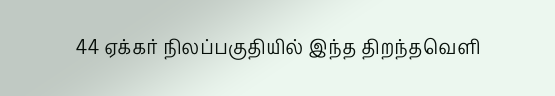44 ஏக்கர் நிலப்பகுதியில் இந்த திறந்தவெளி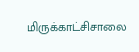மிருக்காட்சிசாலை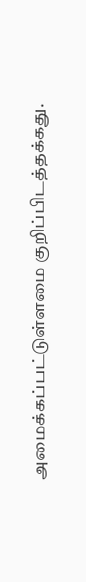அமைக்கப்பட்டுள்ளமை குறிப்பிடத்தக்கது.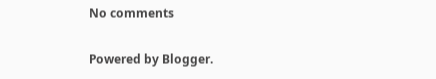No comments

Powered by Blogger.